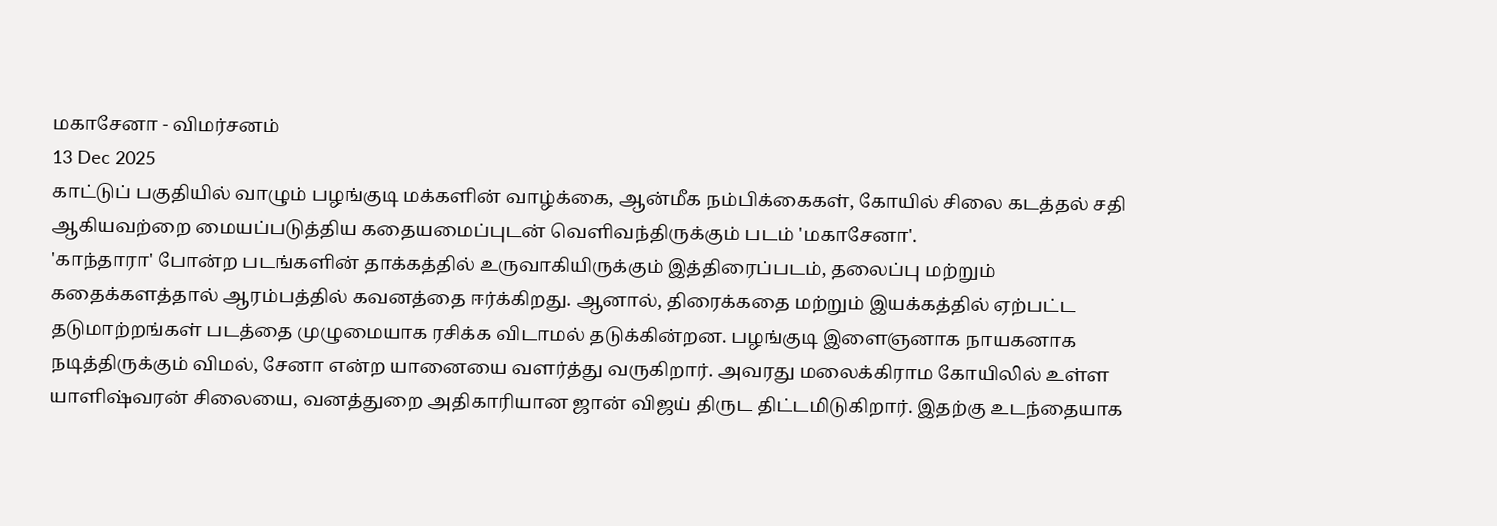மகாசேனா - விமர்சனம்
13 Dec 2025
காட்டுப் பகுதியில் வாழும் பழங்குடி மக்களின் வாழ்க்கை, ஆன்மீக நம்பிக்கைகள், கோயில் சிலை கடத்தல் சதி ஆகியவற்றை மையப்படுத்திய கதையமைப்புடன் வெளிவந்திருக்கும் படம் 'மகாசேனா'.
'காந்தாரா' போன்ற படங்களின் தாக்கத்தில் உருவாகியிருக்கும் இத்திரைப்படம், தலைப்பு மற்றும் கதைக்களத்தால் ஆரம்பத்தில் கவனத்தை ஈர்க்கிறது. ஆனால், திரைக்கதை மற்றும் இயக்கத்தில் ஏற்பட்ட தடுமாற்றங்கள் படத்தை முழுமையாக ரசிக்க விடாமல் தடுக்கின்றன. பழங்குடி இளைஞனாக நாயகனாக நடித்திருக்கும் விமல், சேனா என்ற யானையை வளர்த்து வருகிறார். அவரது மலைக்கிராம கோயிலில் உள்ள யாளிஷ்வரன் சிலையை, வனத்துறை அதிகாரியான ஜான் விஜய் திருட திட்டமிடுகிறார். இதற்கு உடந்தையாக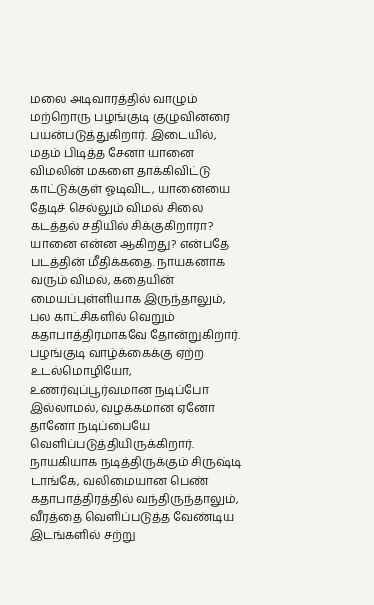மலை அடிவாரத்தில் வாழும் மற்றொரு பழங்குடி குழுவினரை பயன்படுத்துகிறார். இடையில், மதம் பிடித்த சேனா யானை விமலின் மகளை தாக்கிவிட்டு காட்டுக்குள் ஓடிவிட, யானையை தேடிச் செல்லும் விமல் சிலை கடத்தல் சதியில் சிக்குகிறாரா? யானை என்ன ஆகிறது? என்பதே படத்தின் மீதிக்கதை. நாயகனாக வரும் விமல், கதையின் மையப்புள்ளியாக இருந்தாலும், பல காட்சிகளில் வெறும் கதாபாத்திரமாகவே தோன்றுகிறார். பழங்குடி வாழ்க்கைக்கு ஏற்ற உடல்மொழியோ, உணர்வுப்பூர்வமான நடிப்போ இல்லாமல், வழக்கமான ஏனோ தானோ நடிப்பையே வெளிப்படுத்தியிருக்கிறார். நாயகியாக நடித்திருக்கும் சிருஷ்டி டாங்கே, வலிமையான பெண் கதாபாத்திரத்தில் வந்திருந்தாலும், வீரத்தை வெளிப்படுத்த வேண்டிய இடங்களில் சற்று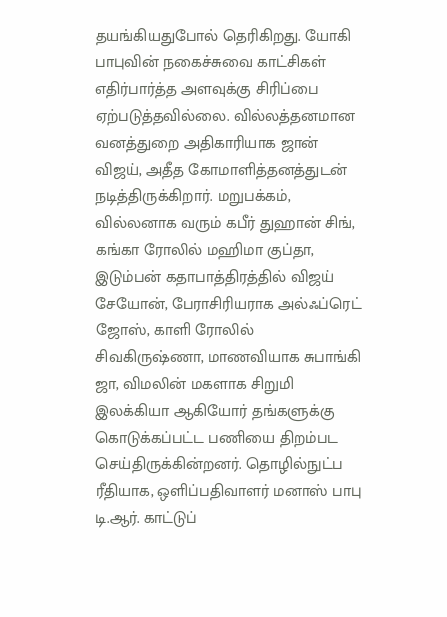தயங்கியதுபோல் தெரிகிறது. யோகி பாபுவின் நகைச்சுவை காட்சிகள் எதிர்பார்த்த அளவுக்கு சிரிப்பை ஏற்படுத்தவில்லை. வில்லத்தனமான வனத்துறை அதிகாரியாக ஜான் விஜய், அதீத கோமாளித்தனத்துடன் நடித்திருக்கிறார். மறுபக்கம், வில்லனாக வரும் கபீர் துஹான் சிங், கங்கா ரோலில் மஹிமா குப்தா, இடும்பன் கதாபாத்திரத்தில் விஜய் சேயோன், பேராசிரியராக அல்ஃப்ரெட் ஜோஸ், காளி ரோலில் சிவகிருஷ்ணா, மாணவியாக சுபாங்கி ஜா, விமலின் மகளாக சிறுமி இலக்கியா ஆகியோர் தங்களுக்கு கொடுக்கப்பட்ட பணியை திறம்பட செய்திருக்கின்றனர். தொழில்நுட்ப ரீதியாக, ஒளிப்பதிவாளர் மனாஸ் பாபு டி.ஆர். காட்டுப்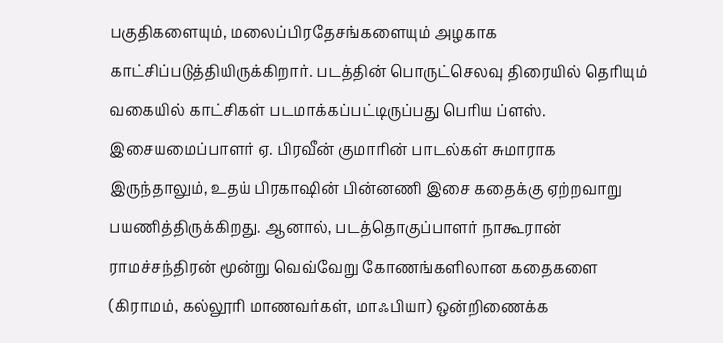பகுதிகளையும், மலைப்பிரதேசங்களையும் அழகாக காட்சிப்படுத்தியிருக்கிறார். படத்தின் பொருட்செலவு திரையில் தெரியும் வகையில் காட்சிகள் படமாக்கப்பட்டிருப்பது பெரிய ப்ளஸ். இசையமைப்பாளர் ஏ. பிரவீன் குமாரின் பாடல்கள் சுமாராக இருந்தாலும், உதய் பிரகாஷின் பின்னணி இசை கதைக்கு ஏற்றவாறு பயணித்திருக்கிறது. ஆனால், படத்தொகுப்பாளர் நாகூரான் ராமச்சந்திரன் மூன்று வெவ்வேறு கோணங்களிலான கதைகளை (கிராமம், கல்லூரி மாணவர்கள், மாஃபியா) ஒன்றிணைக்க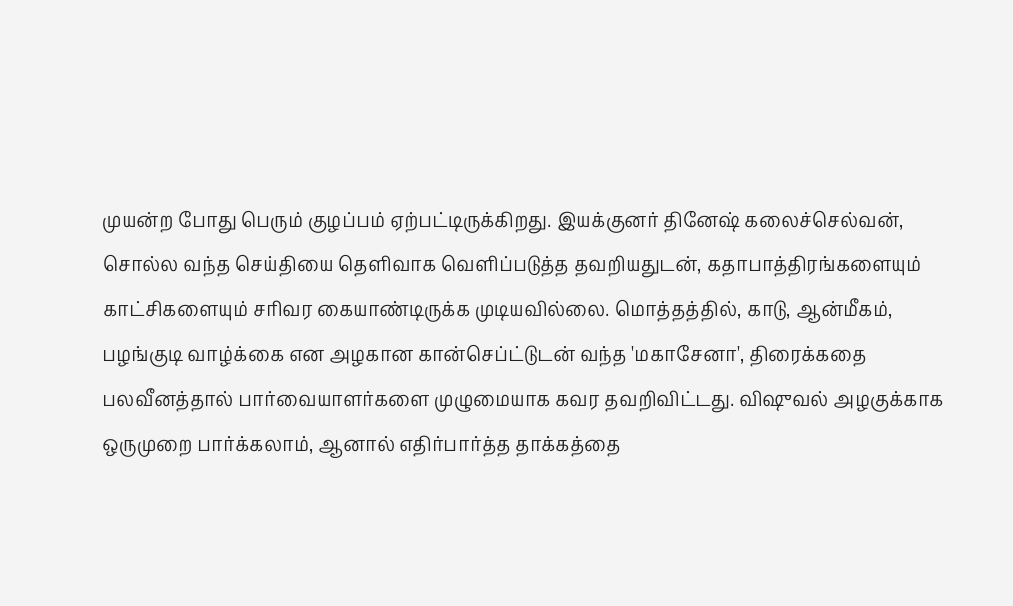முயன்ற போது பெரும் குழப்பம் ஏற்பட்டிருக்கிறது. இயக்குனர் தினேஷ் கலைச்செல்வன், சொல்ல வந்த செய்தியை தெளிவாக வெளிப்படுத்த தவறியதுடன், கதாபாத்திரங்களையும் காட்சிகளையும் சரிவர கையாண்டிருக்க முடியவில்லை. மொத்தத்தில், காடு, ஆன்மீகம், பழங்குடி வாழ்க்கை என அழகான கான்செப்ட்டுடன் வந்த 'மகாசேனா', திரைக்கதை பலவீனத்தால் பார்வையாளர்களை முழுமையாக கவர தவறிவிட்டது. விஷுவல் அழகுக்காக ஒருமுறை பார்க்கலாம், ஆனால் எதிர்பார்த்த தாக்கத்தை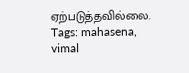ஏற்படுத்தவில்லை.
Tags: mahasena, vimal